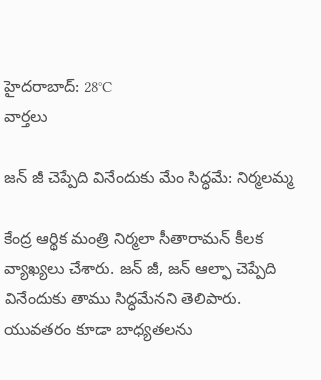హైదరాబాద్: 28°C
వార్తలు

జన్ జీ చెప్పేది వినేందుకు మేం సిద్ధమే: నిర్మలమ్మ

కేంద్ర ఆర్థిక మంత్రి నిర్మలా సీతారామన్ కీలక వ్యాఖ్యలు చేశారు. జన్ జీ, జన్ ఆల్ఫా చెప్పేది వినేందుకు తాము సిద్ధమేనని తెలిపారు. యువతరం కూడా బాధ్యతలను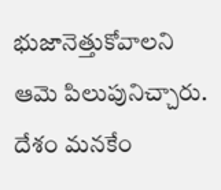భుజానెత్తుకోవాలని ఆమె పిలుపునిచ్చారు. దేశం మనకేం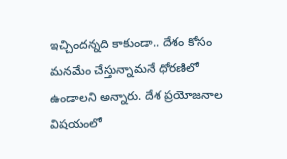ఇచ్చిందన్నది కాకుండా.. దేశం కోసం మనమేం చేస్తున్నామనే ధోరణిలో ఉండాలని అన్నారు. దేశ ప్రయోజనాల విషయంలో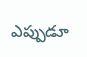ఎప్పుడూ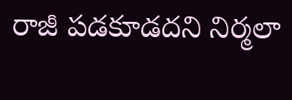రాజీ పడకూడదని నిర్మలా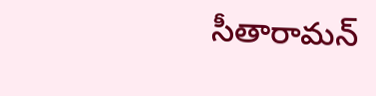సీతారామన్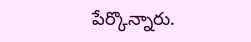పేర్కొన్నారు.